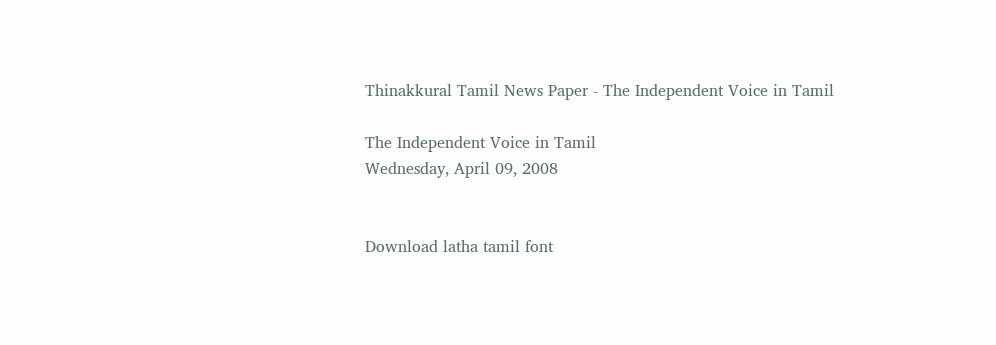Thinakkural Tamil News Paper - The Independent Voice in Tamil

The Independent Voice in Tamil
Wednesday, April 09, 2008


Download latha tamil font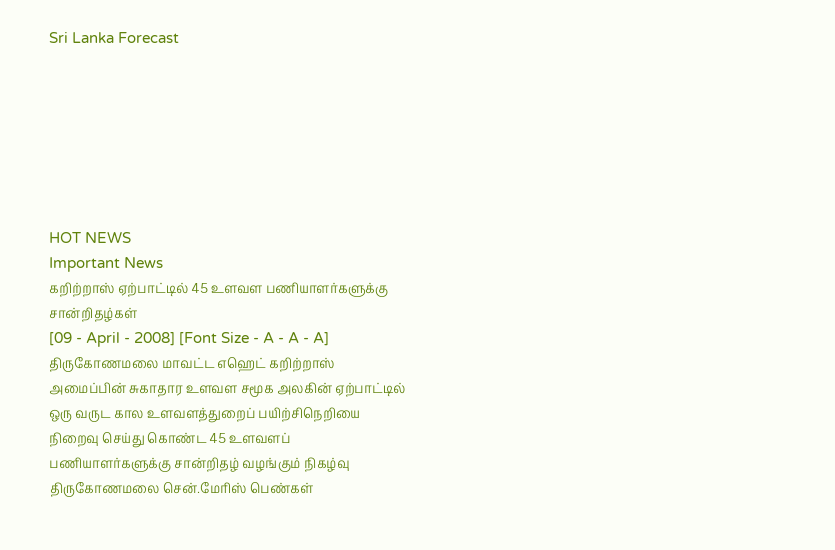Sri Lanka Forecast







HOT NEWS
Important News
கறிற்றாஸ் ஏற்பாட்டில் 45 உளவள பணியாளர்களுக்கு சான்றிதழ்கள்
[09 - April - 2008] [Font Size - A - A - A]
திருகோணமலை மாவட்ட எஹெட் கறிற்றாஸ் அமைப்பின் சுகாதார உளவள சமூக அலகின் ஏற்பாட்டில் ஒரு வருட கால உளவளத்துறைப் பயிற்சிநெறியை நிறைவு செய்து கொண்ட 45 உளவளப் பணியாளர்களுக்கு சான்றிதழ் வழங்கும் நிகழ்வு திருகோணமலை சென்.மேரிஸ் பெண்கள்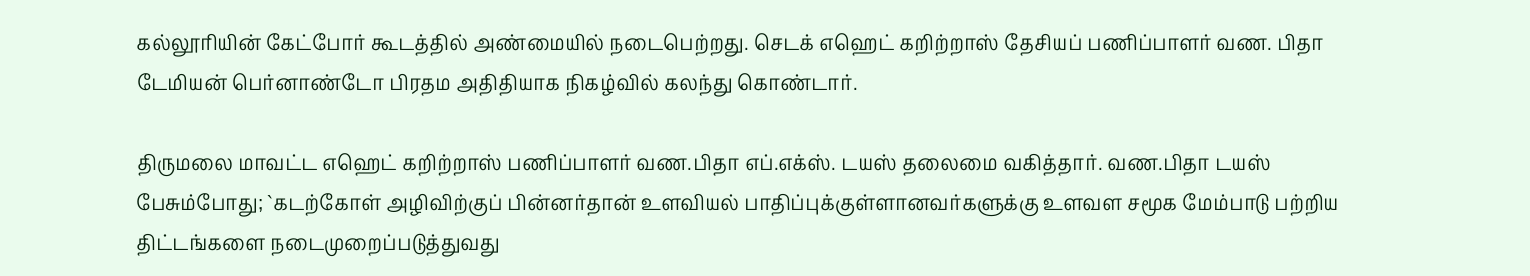கல்லூரியின் கேட்போர் கூடத்தில் அண்மையில் நடைபெற்றது. செடக் எஹெட் கறிற்றாஸ் தேசியப் பணிப்பாளர் வண. பிதா டேமியன் பெர்னாண்டோ பிரதம அதிதியாக நிகழ்வில் கலந்து கொண்டார்.

திருமலை மாவட்ட எஹெட் கறிற்றாஸ் பணிப்பாளர் வண.பிதா எப்.எக்ஸ். டயஸ் தலைமை வகித்தார். வண.பிதா டயஸ் பேசும்போது; `கடற்கோள் அழிவிற்குப் பின்னர்தான் உளவியல் பாதிப்புக்குள்ளானவர்களுக்கு உளவள சமூக மேம்பாடு பற்றிய திட்டங்களை நடைமுறைப்படுத்துவது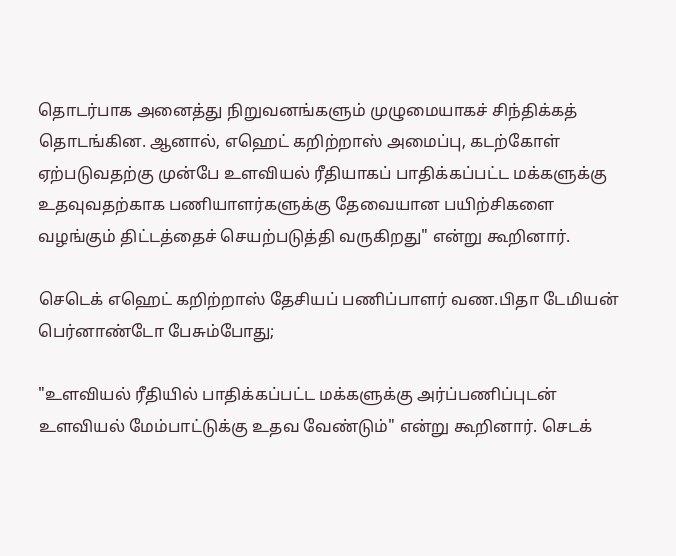தொடர்பாக அனைத்து நிறுவனங்களும் முழுமையாகச் சிந்திக்கத் தொடங்கின. ஆனால், எஹெட் கறிற்றாஸ் அமைப்பு, கடற்கோள் ஏற்படுவதற்கு முன்பே உளவியல் ரீதியாகப் பாதிக்கப்பட்ட மக்களுக்கு உதவுவதற்காக பணியாளர்களுக்கு தேவையான பயிற்சிகளை வழங்கும் திட்டத்தைச் செயற்படுத்தி வருகிறது" என்று கூறினார்.

செடெக் எஹெட் கறிற்றாஸ் தேசியப் பணிப்பாளர் வண.பிதா டேமியன் பெர்னாண்டோ பேசும்போது;

"உளவியல் ரீதியில் பாதிக்கப்பட்ட மக்களுக்கு அர்ப்பணிப்புடன் உளவியல் மேம்பாட்டுக்கு உதவ வேண்டும்" என்று கூறினார். செடக்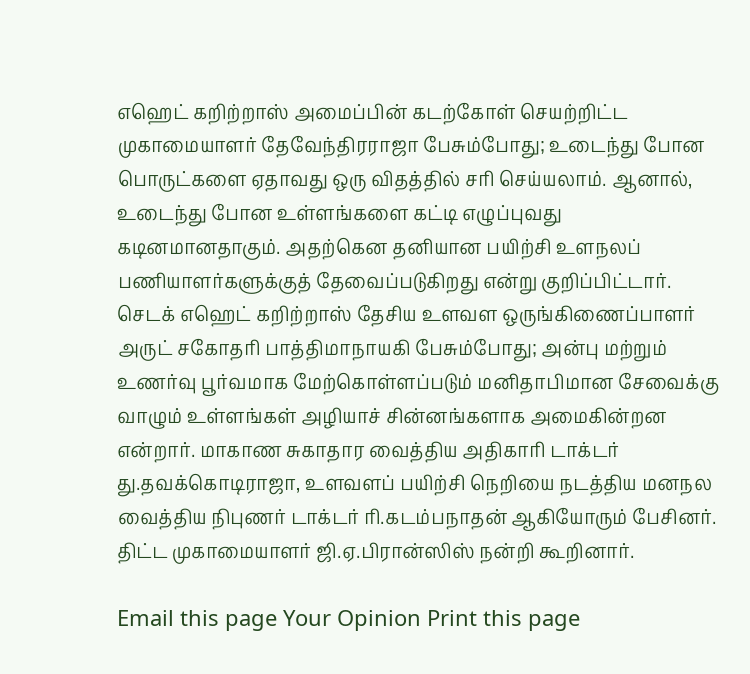எஹெட் கறிற்றாஸ் அமைப்பின் கடற்கோள் செயற்றிட்ட முகாமையாளர் தேவேந்திரராஜா பேசும்போது; உடைந்து போன பொருட்களை ஏதாவது ஒரு விதத்தில் சரி செய்யலாம். ஆனால், உடைந்து போன உள்ளங்களை கட்டி எழுப்புவது கடினமானதாகும். அதற்கென தனியான பயிற்சி உளநலப் பணியாளர்களுக்குத் தேவைப்படுகிறது என்று குறிப்பிட்டார். செடக் எஹெட் கறிற்றாஸ் தேசிய உளவள ஒருங்கிணைப்பாளர் அருட் சகோதரி பாத்திமாநாயகி பேசும்போது; அன்பு மற்றும் உணர்வு பூர்வமாக மேற்கொள்ளப்படும் மனிதாபிமான சேவைக்கு வாழும் உள்ளங்கள் அழியாச் சின்னங்களாக அமைகின்றன என்றார். மாகாண சுகாதார வைத்திய அதிகாரி டாக்டர் து.தவக்கொடிராஜா, உளவளப் பயிற்சி நெறியை நடத்திய மனநல வைத்திய நிபுணர் டாக்டர் ரி.கடம்பநாதன் ஆகியோரும் பேசினர். திட்ட முகாமையாளர் ஜி.ஏ.பிரான்ஸிஸ் நன்றி கூறினார்.

Email this page Your Opinion Print this page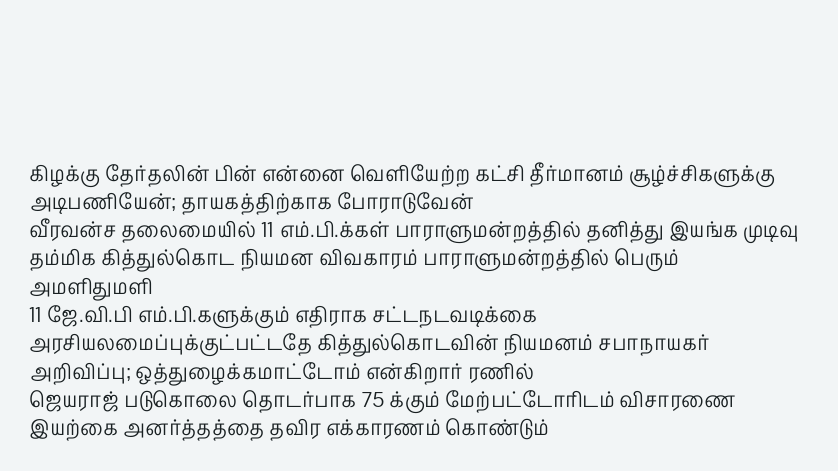கிழக்கு தேர்தலின் பின் என்னை வெளியேற்ற கட்சி தீர்மானம் சூழ்ச்சிகளுக்கு அடிபணியேன்; தாயகத்திற்காக போராடுவேன்
வீரவன்ச தலைமையில் 11 எம்.பி.க்கள் பாராளுமன்றத்தில் தனித்து இயங்க முடிவு
தம்மிக கித்துல்கொட நியமன விவகாரம் பாராளுமன்றத்தில் பெரும் அமளிதுமளி
11 ஜே.வி.பி எம்.பி.களுக்கும் எதிராக சட்டநடவடிக்கை
அரசியலமைப்புக்குட்பட்டதே கித்துல்கொடவின் நியமனம் சபாநாயகர் அறிவிப்பு; ஒத்துழைக்கமாட்டோம் என்கிறார் ரணில்
ஜெயராஜ் படுகொலை தொடர்பாக 75 க்கும் மேற்பட்டோரிடம் விசாரணை
இயற்கை அனர்த்தத்தை தவிர எக்காரணம் கொண்டும்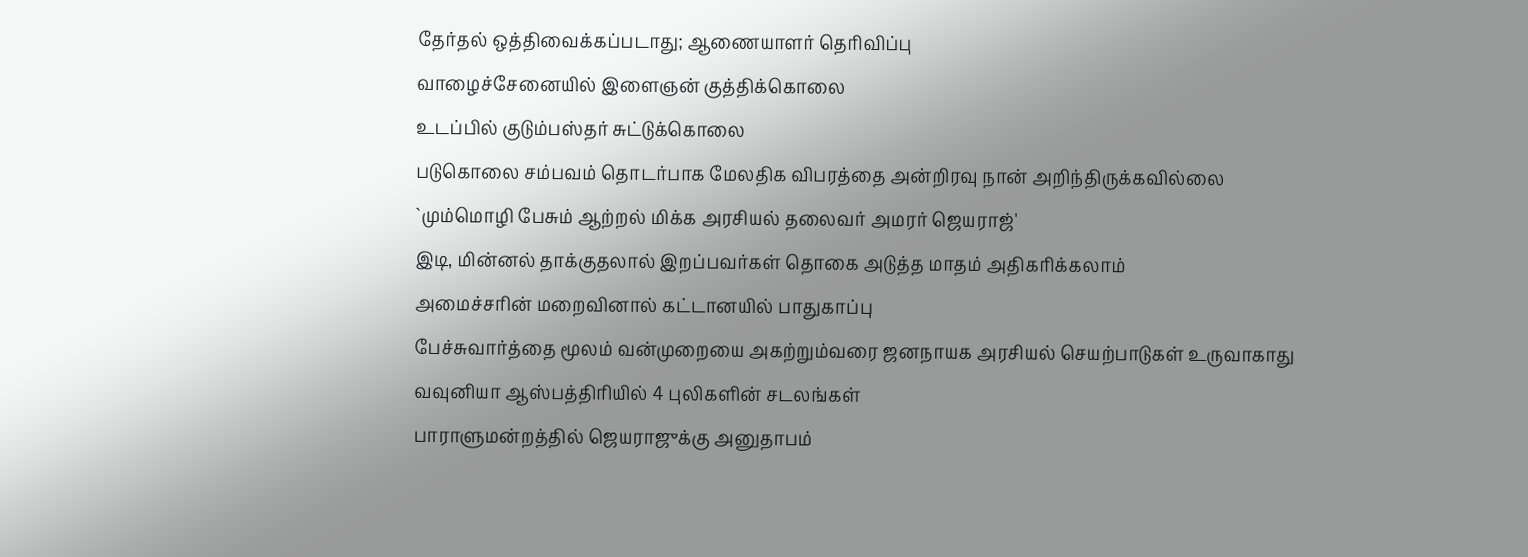தேர்தல் ஒத்திவைக்கப்படாது; ஆணையாளர் தெரிவிப்பு
வாழைச்சேனையில் இளைஞன் குத்திக்கொலை
உடப்பில் குடும்பஸ்தர் சுட்டுக்கொலை
படுகொலை சம்பவம் தொடர்பாக மேலதிக விபரத்தை அன்றிரவு நான் அறிந்திருக்கவில்லை
`மும்மொழி பேசும் ஆற்றல் மிக்க அரசியல் தலைவர் அமரர் ஜெயராஜ்'
இடி, மின்னல் தாக்குதலால் இறப்பவர்கள் தொகை அடுத்த மாதம் அதிகரிக்கலாம்
அமைச்சரின் மறைவினால் கட்டானயில் பாதுகாப்பு
பேச்சுவார்த்தை மூலம் வன்முறையை அகற்றும்வரை ஜனநாயக அரசியல் செயற்பாடுகள் உருவாகாது
வவுனியா ஆஸ்பத்திரியில் 4 புலிகளின் சடலங்கள்
பாராளுமன்றத்தில் ஜெயராஜுக்கு அனுதாபம்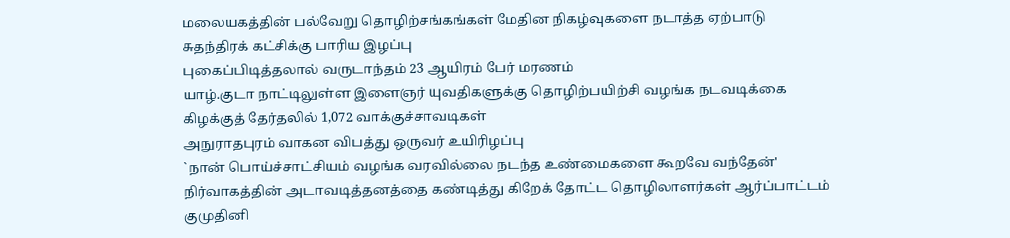மலையகத்தின் பல்வேறு தொழிற்சங்கங்கள் மேதின நிகழ்வுகளை நடாத்த ஏற்பாடு
சுதந்திரக் கட்சிக்கு பாரிய இழப்பு
புகைப்பிடித்தலால் வருடாந்தம் 23 ஆயிரம் பேர் மரணம்
யாழ்.குடா நாட்டிலுள்ள இளைஞர் யுவதிகளுக்கு தொழிற்பயிற்சி வழங்க நடவடிக்கை
கிழக்குத் தேர்தலில் 1,072 வாக்குச்சாவடிகள்
அநுராதபுரம் வாகன விபத்து ஒருவர் உயிரிழப்பு
`நான் பொய்ச்சாட்சியம் வழங்க வரவில்லை நடந்த உண்மைகளை கூறவே வந்தேன்'
நிர்வாகத்தின் அடாவடித்தனத்தை கண்டித்து கிறேக் தோட்ட தொழிலாளர்கள் ஆர்ப்பாட்டம்
குமுதினி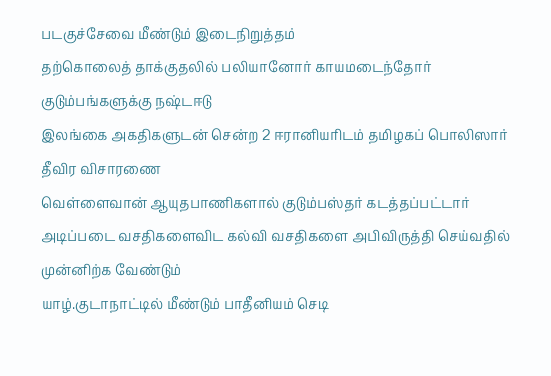படகுச்சேவை மீண்டும் இடைநிறுத்தம்
தற்கொலைத் தாக்குதலில் பலியானோர் காயமடைந்தோர் குடும்பங்களுக்கு நஷ்டஈடு
இலங்கை அகதிகளுடன் சென்ற 2 ஈரானியரிடம் தமிழகப் பொலிஸார் தீவிர விசாரணை
வெள்ளைவான் ஆயுதபாணிகளால் குடும்பஸ்தர் கடத்தப்பட்டார்
அடிப்படை வசதிகளைவிட கல்வி வசதிகளை அபிவிருத்தி செய்வதில் முன்னிற்க வேண்டும்
யாழ்.குடாநாட்டில் மீண்டும் பாதீனியம் செடி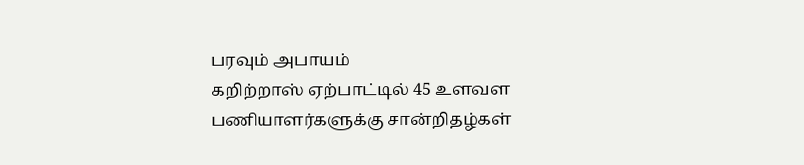பரவும் அபாயம்
கறிற்றாஸ் ஏற்பாட்டில் 45 உளவள பணியாளர்களுக்கு சான்றிதழ்கள்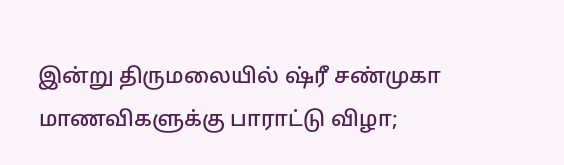இன்று திருமலையில் ஷ்ரீ சண்முகா மாணவிகளுக்கு பாராட்டு விழா;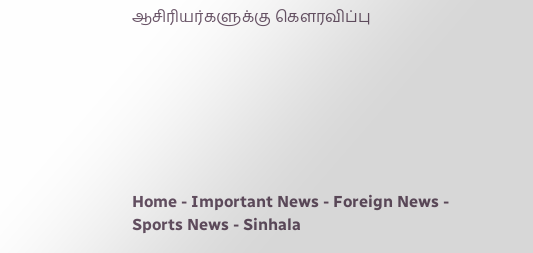ஆசிரியர்களுக்கு கௌரவிப்பு







Home - Important News - Foreign News - Sports News - Sinhala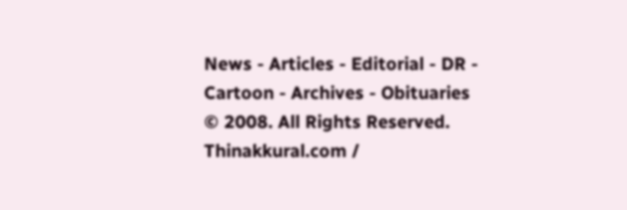News - Articles - Editorial - DR - Cartoon - Archives - Obituaries
© 2008. All Rights Reserved. Thinakkural.com /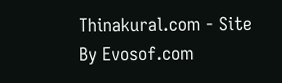Thinakural.com - Site By Evosof.com